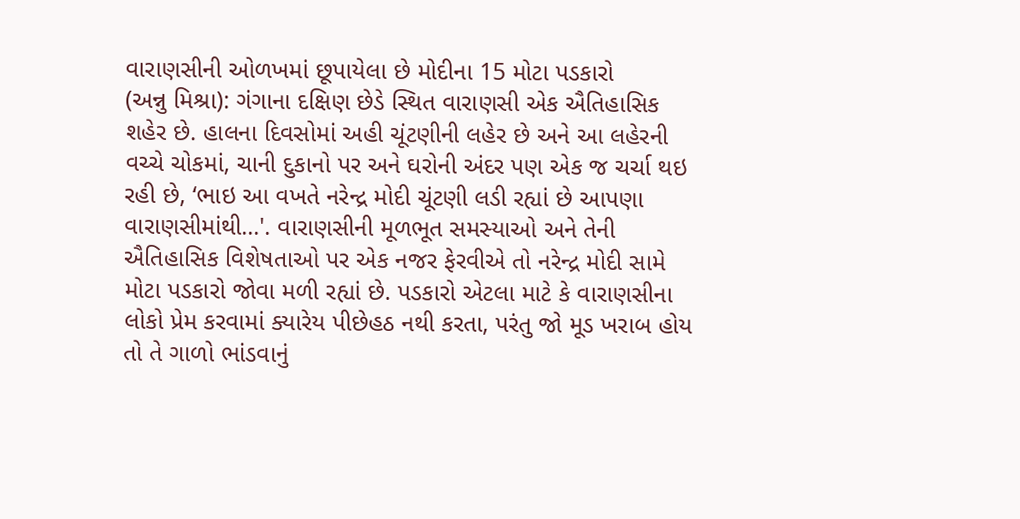વારાણસીની ઓળખમાં છૂપાયેલા છે મોદીના 15 મોટા પડકારો
(અન્નુ મિશ્રા): ગંગાના દક્ષિણ છેડે સ્થિત વારાણસી એક ઐતિહાસિક શહેર છે. હાલના દિવસોમાં અહી ચૂંટણીની લહેર છે અને આ લહેરની વચ્ચે ચોકમાં, ચાની દુકાનો પર અને ઘરોની અંદર પણ એક જ ચર્ચા થઇ રહી છે, ‘ભાઇ આ વખતે નરેન્દ્ર મોદી ચૂંટણી લડી રહ્યાં છે આપણા વારાણસીમાંથી...'. વારાણસીની મૂળભૂત સમસ્યાઓ અને તેની ઐતિહાસિક વિશેષતાઓ પર એક નજર ફેરવીએ તો નરેન્દ્ર મોદી સામે મોટા પડકારો જોવા મળી રહ્યાં છે. પડકારો એટલા માટે કે વારાણસીના લોકો પ્રેમ કરવામાં ક્યારેય પીછેહઠ નથી કરતા, પરંતુ જો મૂડ ખરાબ હોય તો તે ગાળો ભાંડવાનું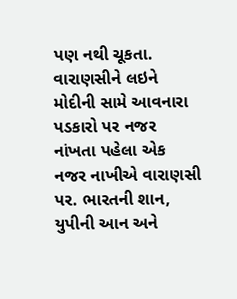પણ નથી ચૂકતા.
વારાણસીને લઇને મોદીની સામે આવનારા પડકારો પર નજર નાંખતા પહેલા એક નજર નાખીએ વારાણસી પર. ભારતની શાન, યુપીની આન અને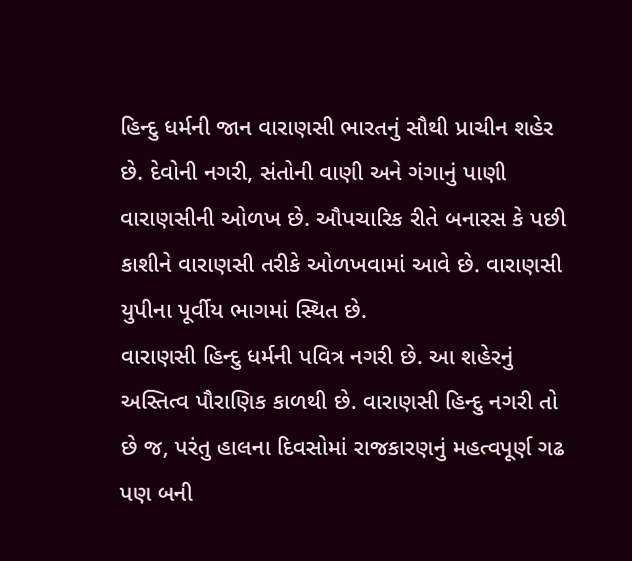હિન્દુ ધર્મની જાન વારાણસી ભારતનું સૌથી પ્રાચીન શહેર છે. દેવોની નગરી, સંતોની વાણી અને ગંગાનું પાણી વારાણસીની ઓળખ છે. ઔપચારિક રીતે બનારસ કે પછી કાશીને વારાણસી તરીકે ઓળખવામાં આવે છે. વારાણસી યુપીના પૂર્વીય ભાગમાં સ્થિત છે.
વારાણસી હિન્દુ ધર્મની પવિત્ર નગરી છે. આ શહેરનું અસ્તિત્વ પૌરાણિક કાળથી છે. વારાણસી હિન્દુ નગરી તો છે જ, પરંતુ હાલના દિવસોમાં રાજકારણનું મહત્વપૂર્ણ ગઢ પણ બની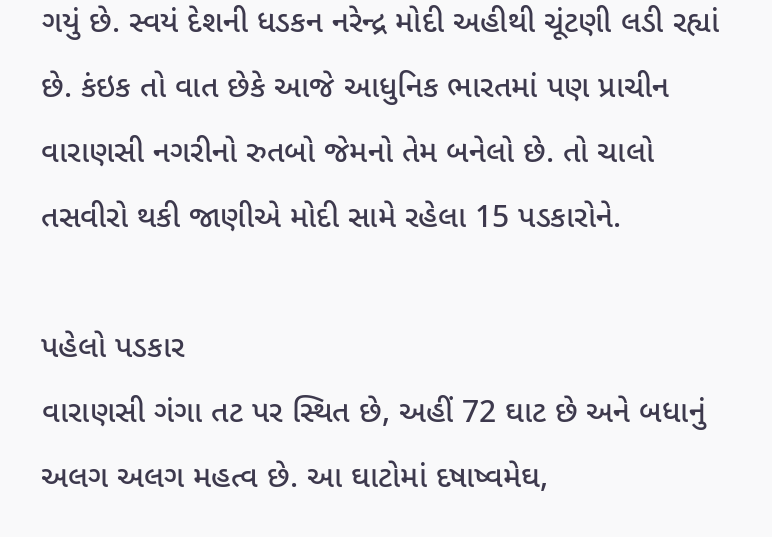ગયું છે. સ્વયં દેશની ધડકન નરેન્દ્ર મોદી અહીથી ચૂંટણી લડી રહ્યાં છે. કંઇક તો વાત છેકે આજે આધુનિક ભારતમાં પણ પ્રાચીન વારાણસી નગરીનો રુતબો જેમનો તેમ બનેલો છે. તો ચાલો તસવીરો થકી જાણીએ મોદી સામે રહેલા 15 પડકારોને.

પહેલો પડકાર
વારાણસી ગંગા તટ પર સ્થિત છે, અહીં 72 ઘાટ છે અને બધાનું અલગ અલગ મહત્વ છે. આ ઘાટોમાં દષાષ્વમેઘ,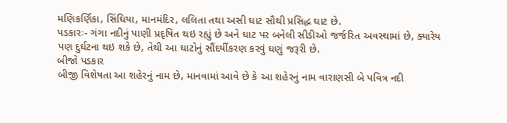મણિકર્ણિકા, સિંઘિયા, માનમંદિર, લલિતા તથા અસી ઘાટ સૌથી પ્રસિદ્ધ ઘાટ છે.
પડકારઃ- ગંગા નદીનું પાણી પ્રદૃષિત થઇ રહ્યું છે અને ઘાટ પર બનેલી સીડીઓ જર્જરિત અવસ્થામાં છે, ક્યારેય પણ દુર્ઘટના થઇ શકે છે, તેથી આ ઘાટોનું સૌંદર્યીકરણ કરવું ઘણું જરૂરી છે.
બીજો પડકાર
બીજી વિશેષતા આ શહેરનું નામ છે, માનવામાં આવે છે કે આ શહેરનું નામ વારાણસી બે પવિત્ર નદી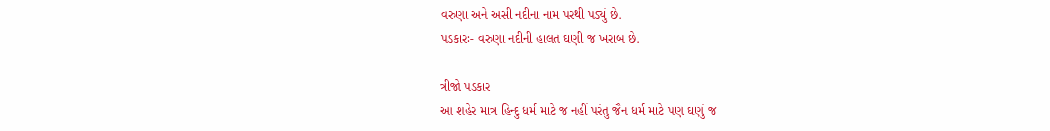વરુણા અને અસી નદીના નામ પરથી પડ્યું છે.
પડકારઃ- વરુણા નદીની હાલત ઘણી જ ખરાબ છે.

ત્રીજો પડકાર
આ શહેર માત્ર હિન્દુ ધર્મ માટે જ નહીં પરંતુ જૈન ધર્મ માટે પણ ઘણું જ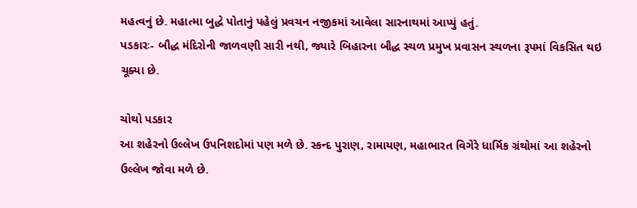મહત્વનું છે. મહાત્મા બુદ્ધે પોતાનું પહેલું પ્રવચન નજીકમાં આવેલા સારનાથમાં આપ્યું હતું.
પડકારઃ- બૌદ્ધ મંદિરોની જાળવણી સારી નથી, જ્યારે બિહારના બૌદ્ધ સ્થળ પ્રમુખ પ્રવાસન સ્થળના રૂપમાં વિકસિત થઇ ચૂક્યા છે.

ચોથો પડકાર
આ શહેરનો ઉલ્લેખ ઉપનિશદોમાં પણ મળે છે. સ્કન્દ પુરાણ, રામાયણ, મહાભારત વિગેરે ધાર્મિક ગ્રંથોમાં આ શહેરનો ઉલ્લેખ જોવા મળે છે.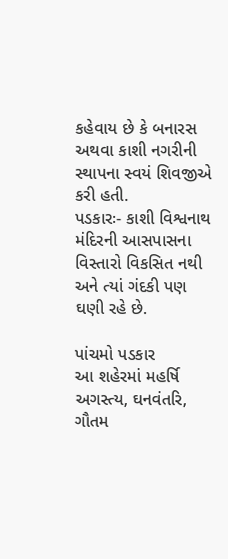કહેવાય છે કે બનારસ અથવા કાશી નગરીની સ્થાપના સ્વયં શિવજીએ કરી હતી.
પડકારઃ- કાશી વિશ્વનાથ મંદિરની આસપાસના વિસ્તારો વિકસિત નથી અને ત્યાં ગંદકી પણ ઘણી રહે છે.

પાંચમો પડકાર
આ શહેરમાં મહર્ષિ અગસ્ત્ય, ઘનવંતરિ, ગૌતમ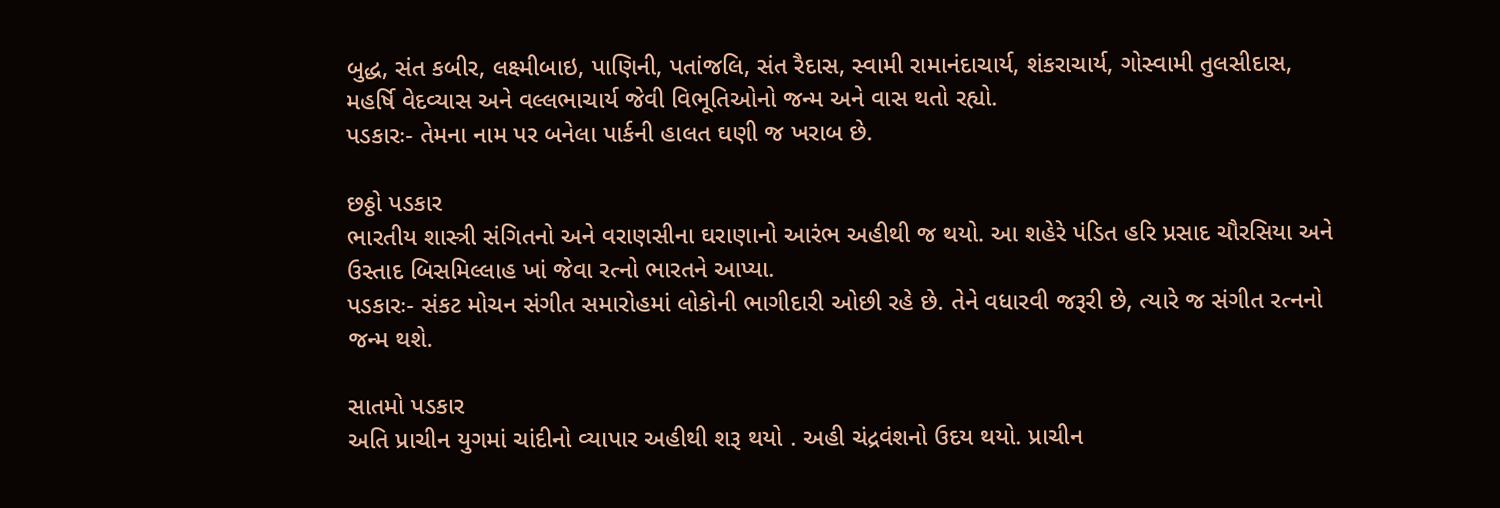બુદ્ધ, સંત કબીર, લક્ષ્મીબાઇ, પાણિની, પતાંજલિ, સંત રૈદાસ, સ્વામી રામાનંદાચાર્ય, શંકરાચાર્ય, ગોસ્વામી તુલસીદાસ, મહર્ષિ વેદવ્યાસ અને વલ્લભાચાર્ય જેવી વિભૂતિઓનો જન્મ અને વાસ થતો રહ્યો.
પડકારઃ- તેમના નામ પર બનેલા પાર્કની હાલત ઘણી જ ખરાબ છે.

છઠ્ઠો પડકાર
ભારતીય શાસ્ત્રી સંગિતનો અને વરાણસીના ઘરાણાનો આરંભ અહીથી જ થયો. આ શહેરે પંડિત હરિ પ્રસાદ ચૌરસિયા અને ઉસ્તાદ બિસમિલ્લાહ ખાં જેવા રત્નો ભારતને આપ્યા.
પડકારઃ- સંકટ મોચન સંગીત સમારોહમાં લોકોની ભાગીદારી ઓછી રહે છે. તેને વધારવી જરૂરી છે, ત્યારે જ સંગીત રત્નનો જન્મ થશે.

સાતમો પડકાર
અતિ પ્રાચીન યુગમાં ચાંદીનો વ્યાપાર અહીથી શરૂ થયો . અહી ચંદ્રવંશનો ઉદય થયો. પ્રાચીન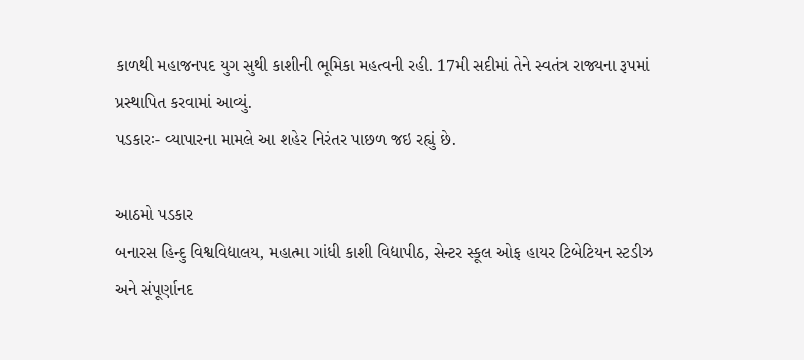કાળથી મહાજનપદ યુગ સુથી કાશીની ભૂમિકા મહત્વની રહી. 17મી સદીમાં તેને સ્વતંત્ર રાજ્યના રૂપમાં પ્રસ્થાપિત કરવામાં આવ્યું.
પડકારઃ- વ્યાપારના મામલે આ શહેર નિરંતર પાછળ જઇ રહ્યું છે.

આઠમો પડકાર
બનારસ હિન્દુ વિશ્વવિદ્યાલય, મહાત્મા ગાંધી કાશી વિદ્યાપીઠ, સેન્ટર સ્કૂલ ઓફ હાયર ટિબેટિયન સ્ટડીઝ અને સંપૂર્ણાનદ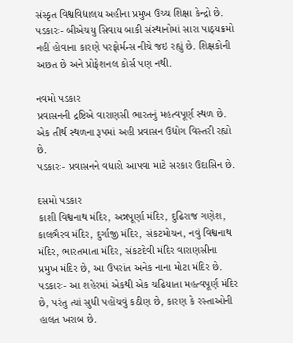સંસ્કૃત વિશ્વવિદ્યાલય અહીના પ્રમુખ ઉચ્ચ શિક્ષા કેન્દ્રો છે.
પડકારઃ- બીએચયુ સિવાય બાકી સંસ્થાનોમાં સારા પાઠ્યક્રમો નહીં હોવાના કારણે પરફોર્મન્સ નીચે જઇ રહ્યું છે. શિક્ષકોની અછત છે અને પ્રોફેશનલ કોર્સ પણ નથી.

નવમો પડકાર
પ્રવાસનની દ્રષ્ટિએ વારાણસી ભારતનું મહત્વપૂર્ણ સ્થળ છે. એક તીર્થ સ્થળના રૂપમાં અહી પ્રવાસન ઉદ્યોગ વિસ્તરી રહ્યો છે.
પડકારઃ- પ્રવાસનને વધારો આપવા માટે સરકાર ઉદાસિન છે.

દસમો પડકાર
કાશી વિશ્વનાથ મંદિર, અન્નપૂર્ણા મંદિર, દુઢિરાજ ગણેશ, કાલભૈરવ મંદિર, દુર્ગાજી મંદિર, સંકટમોચન, નવું વિશ્વનાથ મંદિર, ભારતમાતા મંદિર, સંકટદેવી મંદિર વારાણસીના પ્રમુખ મંદિર છે, આ ઉપરાંત અનેક નાના મોટા મંદિર છે.
પડકારઃ- આ શહેરમાં એકથી એક ચઢિયાતા મહત્વપૂર્ણ મંદિર છે, પરંતુ ત્યાં સુધી પહોંચવું કઠીણ છે, કારણ કે રસ્તાઓની હાલત ખરાબ છે.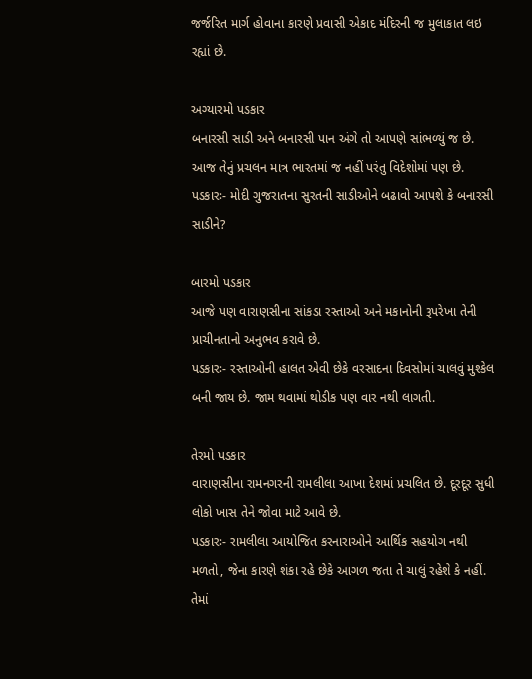જર્જરિત માર્ગ હોવાના કારણે પ્રવાસી એકાદ મંદિરની જ મુલાકાત લઇ રહ્યાં છે.

અગ્યારમો પડકાર
બનારસી સાડી અને બનારસી પાન અંગે તો આપણે સાંભળ્યું જ છે. આજ તેનું પ્રચલન માત્ર ભારતમાં જ નહીં પરંતુ વિદેશોમાં પણ છે.
પડકારઃ- મોદી ગુજરાતના સુરતની સાડીઓને બઢાવો આપશે કે બનારસી સાડીને?

બારમો પડકાર
આજે પણ વારાણસીના સાંકડા રસ્તાઓ અને મકાનોની રૂપરેખા તેની પ્રાચીનતાનો અનુભવ કરાવે છે.
પડકારઃ- રસ્તાઓની હાલત એવી છેકે વરસાદના દિવસોમાં ચાલવું મુશ્કેલ બની જાય છે. જામ થવામાં થોડીક પણ વાર નથી લાગતી.

તેરમો પડકાર
વારાણસીના રામનગરની રામલીલા આખા દેશમાં પ્રચલિત છે. દૂરદૂર સુધી લોકો ખાસ તેને જોવા માટે આવે છે.
પડકારઃ- રામલીલા આયોજિત કરનારાઓને આર્થિક સહયોગ નથી મળતો, જેના કારણે શંકા રહે છેકે આગળ જતા તે ચાલું રહેશે કે નહીં. તેમાં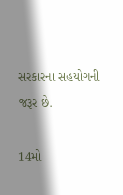સરકારના સહયોગની જરૂર છે.

14મો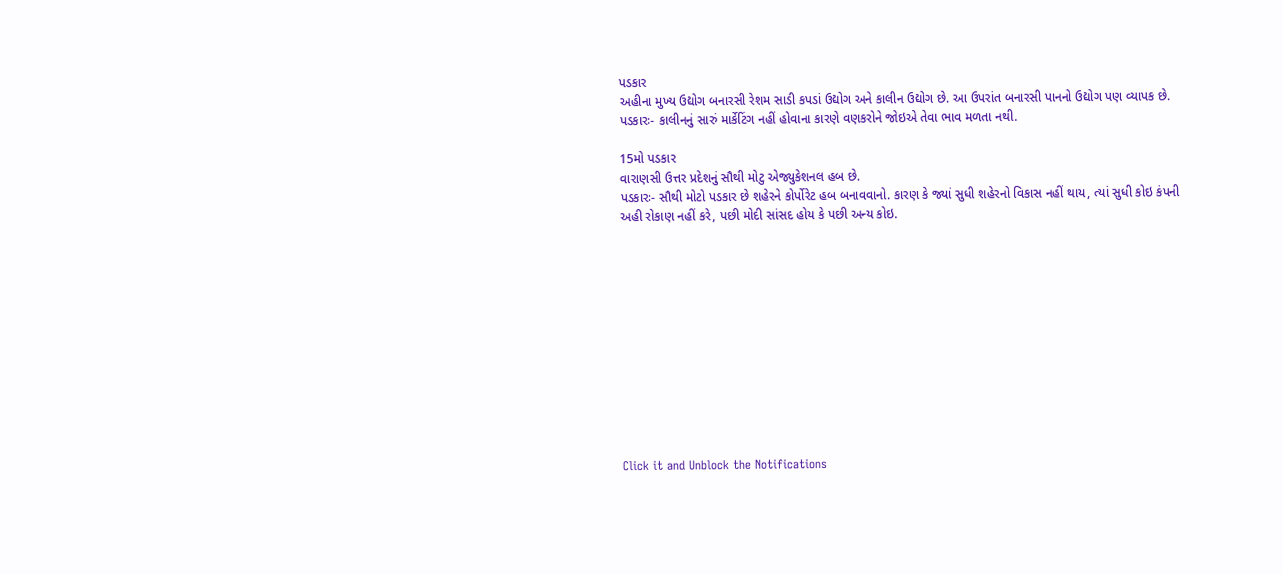પડકાર
અહીના મુખ્ય ઉદ્યોગ બનારસી રેશમ સાડી કપડાં ઉદ્યોગ અને કાલીન ઉદ્યોગ છે. આ ઉપરાંત બનારસી પાનનો ઉદ્યોગ પણ વ્યાપક છે.
પડકારઃ- કાલીનનું સારું માર્કેટિંગ નહીં હોવાના કારણે વણકરોને જોઇએ તેવા ભાવ મળતા નથી.

15મો પડકાર
વારાણસી ઉત્તર પ્રદેશનું સૌથી મોટુ એજ્યુકેશનલ હબ છે.
પડકારઃ- સૌથી મોટો પડકાર છે શહેરને કોર્પોરેટ હબ બનાવવાનો. કારણ કે જ્યાં સુધી શહેરનો વિકાસ નહીં થાય, ત્યાં સુધી કોઇ કંપની અહી રોકાણ નહીં કરે, પછી મોદી સાંસદ હોય કે પછી અન્ય કોઇ.












Click it and Unblock the Notifications